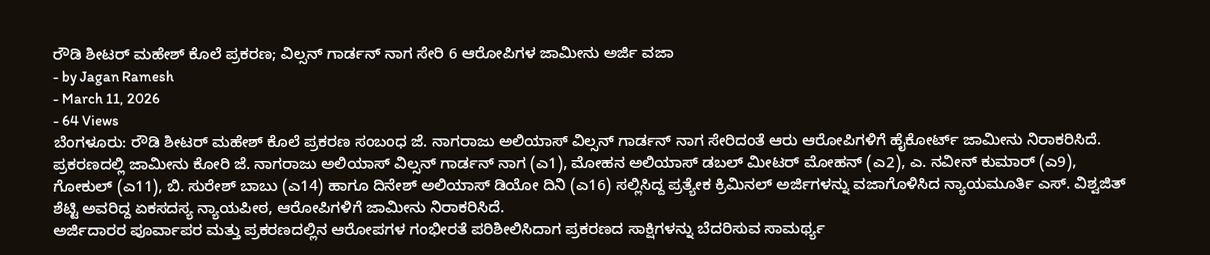ರೌಡಿ ಶೀಟರ್ ಮಹೇಶ್ ಕೊಲೆ ಪ್ರಕರಣ; ವಿಲ್ಸನ್ ಗಾರ್ಡನ್ ನಾಗ ಸೇರಿ 6 ಆರೋಪಿಗಳ ಜಾಮೀನು ಅರ್ಜಿ ವಜಾ
- by Jagan Ramesh
- March 11, 2026
- 64 Views
ಬೆಂಗಳೂರು: ರೌಡಿ ಶೀಟರ್ ಮಹೇಶ್ ಕೊಲೆ ಪ್ರಕರಣ ಸಂಬಂಧ ಜೆ. ನಾಗರಾಜು ಅಲಿಯಾಸ್ ವಿಲ್ಸನ್ ಗಾರ್ಡನ್ ನಾಗ ಸೇರಿದಂತೆ ಆರು ಆರೋಪಿಗಳಿಗೆ ಹೈಕೋರ್ಟ್ ಜಾಮೀನು ನಿರಾಕರಿಸಿದೆ.
ಪ್ರಕರಣದಲ್ಲಿ ಜಾಮೀನು ಕೋರಿ ಜೆ. ನಾಗರಾಜು ಅಲಿಯಾಸ್ ವಿಲ್ಸನ್ ಗಾರ್ಡನ್ ನಾಗ (ಎ1), ಮೋಹನ ಅಲಿಯಾಸ್ ಡಬಲ್ ಮೀಟರ್ ಮೋಹನ್ (ಎ2), ಎ. ನವೀನ್ ಕುಮಾರ್ (ಎ9), ಗೋಕುಲ್ (ಎ11), ಬಿ. ಸುರೇಶ್ ಬಾಬು (ಎ14) ಹಾಗೂ ದಿನೇಶ್ ಅಲಿಯಾಸ್ ಡಿಯೋ ದಿನಿ (ಎ16) ಸಲ್ಲಿಸಿದ್ದ ಪ್ರತ್ಯೇಕ ಕ್ರಿಮಿನಲ್ ಅರ್ಜಿಗಳನ್ನು ವಜಾಗೊಳಿಸಿದ ನ್ಯಾಯಮೂರ್ತಿ ಎಸ್. ವಿಶ್ವಜಿತ್ ಶೆಟ್ಟಿ ಅವರಿದ್ದ ಏಕಸದಸ್ಯ ನ್ಯಾಯಪೀಠ, ಆರೋಪಿಗಳಿಗೆ ಜಾಮೀನು ನಿರಾಕರಿಸಿದೆ.
ಅರ್ಜಿದಾರರ ಪೂರ್ವಾಪರ ಮತ್ತು ಪ್ರಕರಣದಲ್ಲಿನ ಆರೋಪಗಳ ಗಂಭೀರತೆ ಪರಿಶೀಲಿಸಿದಾಗ ಪ್ರಕರಣದ ಸಾಕ್ಷಿಗಳನ್ನು ಬೆದರಿಸುವ ಸಾಮರ್ಥ್ಯ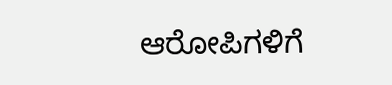ಆರೋಪಿಗಳಿಗೆ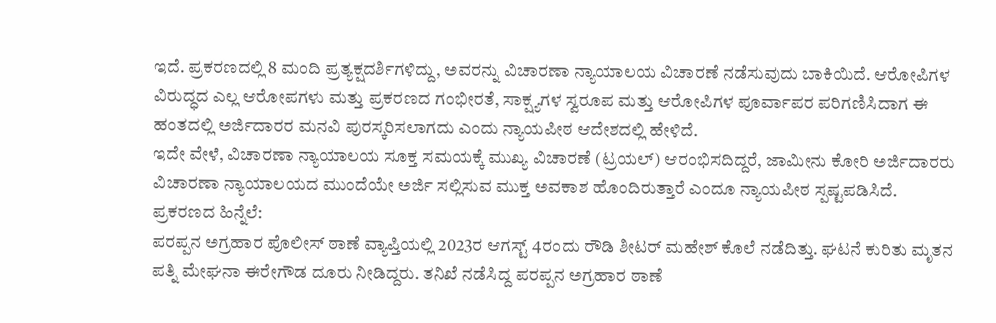ಇದೆ. ಪ್ರಕರಣದಲ್ಲಿ 8 ಮಂದಿ ಪ್ರತ್ಯಕ್ಷದರ್ಶಿಗಳಿದ್ದು, ಅವರನ್ನು ವಿಚಾರಣಾ ನ್ಯಾಯಾಲಯ ವಿಚಾರಣೆ ನಡೆಸುವುದು ಬಾಕಿಯಿದೆ. ಆರೋಪಿಗಳ ವಿರುದ್ಧದ ಎಲ್ಲ ಆರೋಪಗಳು ಮತ್ತು ಪ್ರಕರಣದ ಗಂಭೀರತೆ, ಸಾಕ್ಷ್ಯಗಳ ಸ್ವರೂಪ ಮತ್ತು ಆರೋಪಿಗಳ ಪೂರ್ವಾಪರ ಪರಿಗಣಿಸಿದಾಗ ಈ ಹಂತದಲ್ಲಿ ಅರ್ಜಿದಾರರ ಮನವಿ ಪುರಸ್ಕರಿಸಲಾಗದು ಎಂದು ನ್ಯಾಯಪೀಠ ಆದೇಶದಲ್ಲಿ ಹೇಳಿದೆ.
ಇದೇ ವೇಳೆ, ವಿಚಾರಣಾ ನ್ಯಾಯಾಲಯ ಸೂಕ್ತ ಸಮಯಕ್ಕೆ ಮುಖ್ಯ ವಿಚಾರಣೆ (ಟ್ರಯಲ್) ಆರಂಭಿಸದಿದ್ದರೆ, ಜಾಮೀನು ಕೋರಿ ಅರ್ಜಿದಾರರು ವಿಚಾರಣಾ ನ್ಯಾಯಾಲಯದ ಮುಂದೆಯೇ ಅರ್ಜಿ ಸಲ್ಲಿಸುವ ಮುಕ್ತ ಅವಕಾಶ ಹೊಂದಿರುತ್ತಾರೆ ಎಂದೂ ನ್ಯಾಯಪೀಠ ಸ್ಪಷ್ಟಪಡಿಸಿದೆ.
ಪ್ರಕರಣದ ಹಿನ್ನೆಲೆ:
ಪರಪ್ಪನ ಅಗ್ರಹಾರ ಪೊಲೀಸ್ ಠಾಣೆ ವ್ಯಾಪ್ತಿಯಲ್ಲಿ 2023ರ ಆಗಸ್ಟ್ 4ರಂದು ರೌಡಿ ಶೀಟರ್ ಮಹೇಶ್ ಕೊಲೆ ನಡೆದಿತ್ತು. ಘಟನೆ ಕುರಿತು ಮೃತನ ಪತ್ನಿ ಮೇಘನಾ ಈರೇಗೌಡ ದೂರು ನೀಡಿದ್ದರು. ತನಿಖೆ ನಡೆಸಿದ್ದ ಪರಪ್ಪನ ಅಗ್ರಹಾರ ಠಾಣೆ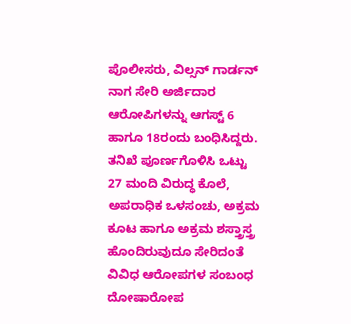ಪೊಲೀಸರು, ವಿಲ್ಸನ್ ಗಾರ್ಡನ್ ನಾಗ ಸೇರಿ ಅರ್ಜಿದಾರ ಆರೋಪಿಗಳನ್ನು ಆಗಸ್ಟ್ 6 ಹಾಗೂ 18ರಂದು ಬಂಧಿಸಿದ್ದರು. ತನಿಖೆ ಪೂರ್ಣಗೊಳಿಸಿ ಒಟ್ಟು 27 ಮಂದಿ ವಿರುದ್ಧ ಕೊಲೆ, ಅಪರಾಧಿಕ ಒಳಸಂಚು, ಅಕ್ರಮ ಕೂಟ ಹಾಗೂ ಅಕ್ರಮ ಶಸ್ತ್ರಾಸ್ತ್ರ ಹೊಂದಿರುವುದೂ ಸೇರಿದಂತೆ ವಿವಿಧ ಆರೋಪಗಳ ಸಂಬಂಧ ದೋಷಾರೋಪ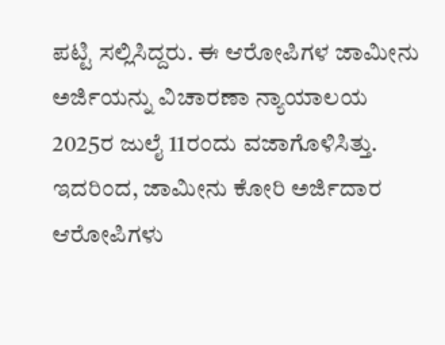ಪಟ್ಟಿ ಸಲ್ಲಿಸಿದ್ದರು. ಈ ಆರೋಪಿಗಳ ಜಾಮೀನು ಅರ್ಜಿಯನ್ನು ವಿಚಾರಣಾ ನ್ಯಾಯಾಲಯ 2025ರ ಜುಲೈ 11ರಂದು ವಜಾಗೊಳಿಸಿತ್ತು. ಇದರಿಂದ, ಜಾಮೀನು ಕೋರಿ ಅರ್ಜಿದಾರ ಆರೋಪಿಗಳು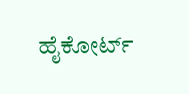ಹೈಕೋರ್ಟ್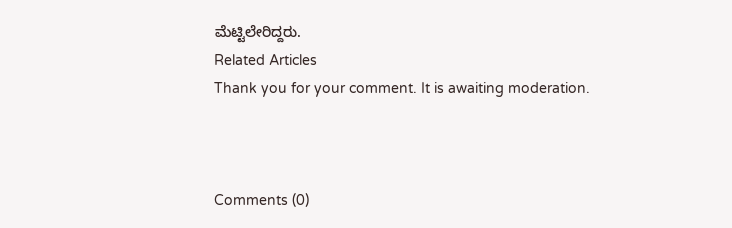ಮೆಟ್ಟಿಲೇರಿದ್ದರು.
Related Articles
Thank you for your comment. It is awaiting moderation.



Comments (0)